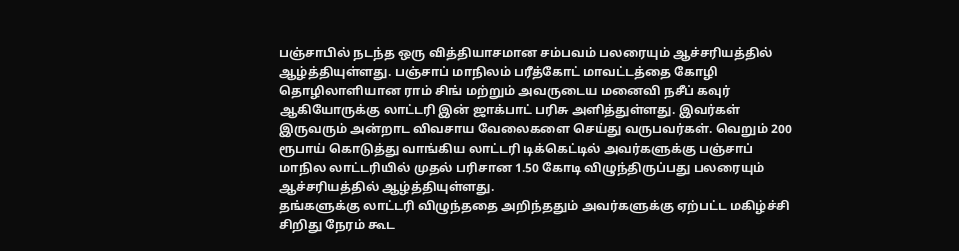பஞ்சாபில் நடந்த ஒரு வித்தியாசமான சம்பவம் பலரையும் ஆச்சரியத்தில் ஆழ்த்தியுள்ளது. பஞ்சாப் மாநிலம் பரீத்கோட் மாவட்டத்தை கோழி தொழிலாளியான ராம் சிங் மற்றும் அவருடைய மனைவி நசீப் கவுர் ஆகியோருக்கு லாட்டரி இன் ஜாக்பாட் பரிசு அளித்துள்ளது. இவர்கள் இருவரும் அன்றாட விவசாய வேலைகளை செய்து வருபவர்கள். வெறும் 200 ரூபாய் கொடுத்து வாங்கிய லாட்டரி டிக்கெட்டில் அவர்களுக்கு பஞ்சாப் மாநில லாட்டரியில் முதல் பரிசான 1.50 கோடி விழுந்திருப்பது பலரையும் ஆச்சரியத்தில் ஆழ்த்தியுள்ளது.
தங்களுக்கு லாட்டரி விழுந்ததை அறிந்ததும் அவர்களுக்கு ஏற்பட்ட மகிழ்ச்சி சிறிது நேரம் கூட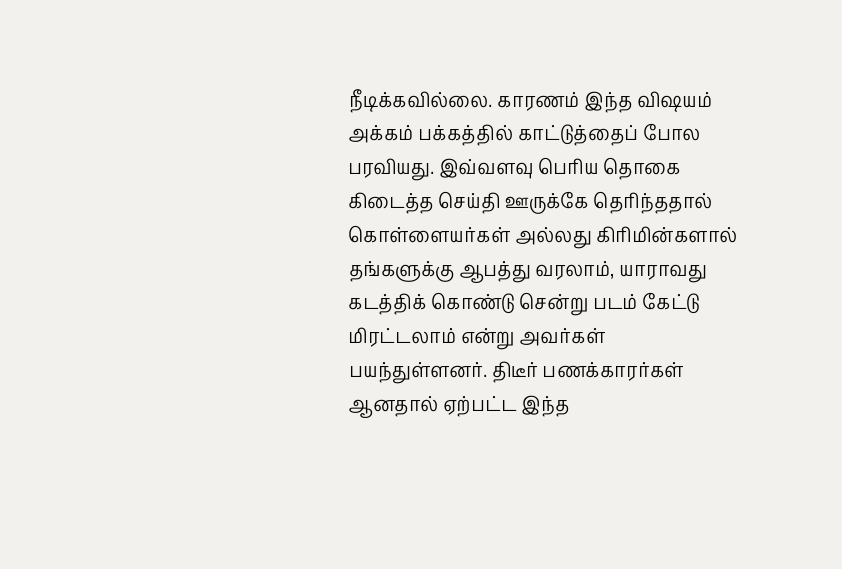நீடிக்கவில்லை. காரணம் இந்த விஷயம் அக்கம் பக்கத்தில் காட்டுத்தைப் போல பரவியது. இவ்வளவு பெரிய தொகை கிடைத்த செய்தி ஊருக்கே தெரிந்ததால் கொள்ளையர்கள் அல்லது கிரிமின்களால் தங்களுக்கு ஆபத்து வரலாம், யாராவது கடத்திக் கொண்டு சென்று படம் கேட்டு மிரட்டலாம் என்று அவர்கள் பயந்துள்ளனர். திடீர் பணக்காரர்கள் ஆனதால் ஏற்பட்ட இந்த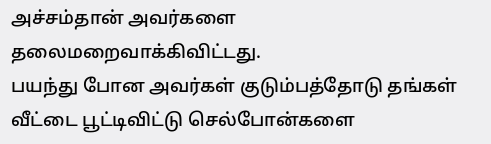அச்சம்தான் அவர்களை தலைமறைவாக்கிவிட்டது.
பயந்து போன அவர்கள் குடும்பத்தோடு தங்கள் வீட்டை பூட்டிவிட்டு செல்போன்களை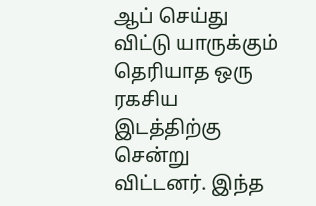ஆப் செய்து விட்டு யாருக்கும் தெரியாத ஒரு ரகசிய இடத்திற்கு சென்று விட்டனர். இந்த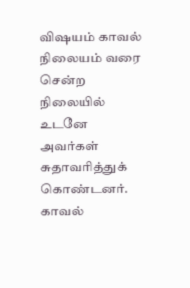விஷயம் காவல் நிலையம் வரை சென்ற நிலையில் உடனே அவர்கள் சுதாவரித்துக் கொண்டனர். காவல்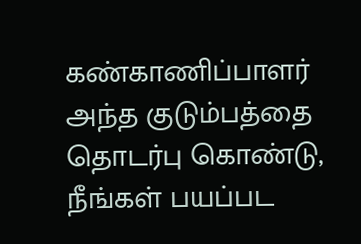கண்காணிப்பாளர் அந்த குடும்பத்தை தொடர்பு கொண்டு, நீங்கள் பயப்பட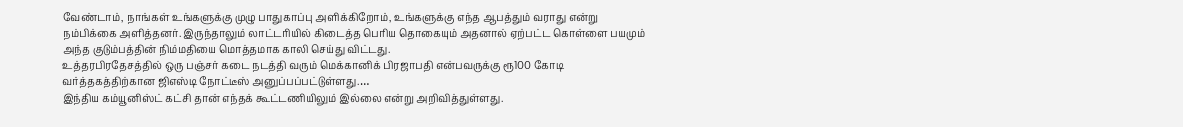வேண்டாம், நாங்கள் உங்களுக்கு முழு பாதுகாப்பு அளிக்கிறோம், உங்களுக்கு எந்த ஆபத்தும் வராது என்று நம்பிக்கை அளித்தனர். இருந்தாலும் லாட்டரியில் கிடைத்த பெரிய தொகையும் அதனால் ஏற்பட்ட கொள்ளை பயமும் அந்த குடும்பத்தின் நிம்மதியை மொத்தமாக காலி செய்து விட்டது.
உத்தரபிரதேசத்தில் ஒரு பஞ்சர் கடை நடத்தி வரும் மெக்கானிக் பிரஜாபதி என்பவருக்கு ரூ100 கோடி வர்த்தகத்திற்கான ஜிஎஸ்டி நோட்டீஸ் அனுப்பப்பட்டுள்ளது.…
இந்திய கம்யூனிஸ்ட் கட்சி தான் எந்தக் கூட்டணியிலும் இல்லை என்று அறிவித்துள்ளது.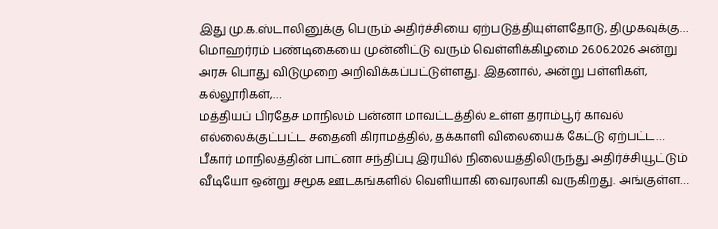இது மு.க.ஸ்டாலினுக்கு பெரும் அதிர்ச்சியை ஏற்படுத்தியுள்ளதோடு, திமுகவுக்கு…
மொஹர்ரம் பண்டிகையை முன்னிட்டு வரும் வெள்ளிக்கிழமை 26.06.2026 அன்று அரசு பொது விடுமுறை அறிவிக்கப்பட்டுள்ளது. இதனால், அன்று பள்ளிகள், கல்லூரிகள்,…
மத்தியப் பிரதேச மாநிலம் பன்னா மாவட்டத்தில் உள்ள தராம்பூர் காவல் எல்லைக்குட்பட்ட சதைனி கிராமத்தில், தக்காளி விலையைக் கேட்டு ஏற்பட்ட…
பீகார் மாநிலத்தின் பாட்னா சந்திப்பு இரயில் நிலையத்திலிருந்து அதிர்ச்சியூட்டும் வீடியோ ஒன்று சமூக ஊடகங்களில் வெளியாகி வைரலாகி வருகிறது. அங்குள்ள…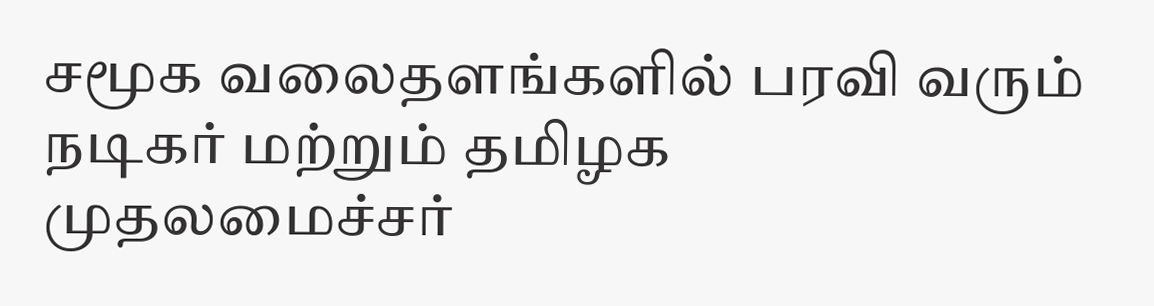சமூக வலைதளங்களில் பரவி வரும் நடிகர் மற்றும் தமிழக முதலமைச்சர்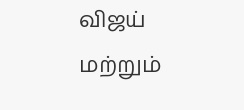விஜய் மற்றும்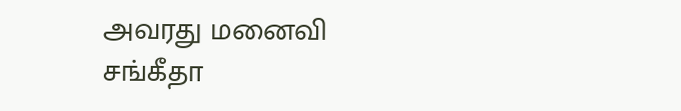அவரது மனைவி சங்கீதா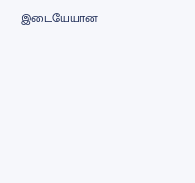இடையேயான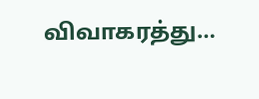விவாகரத்து…